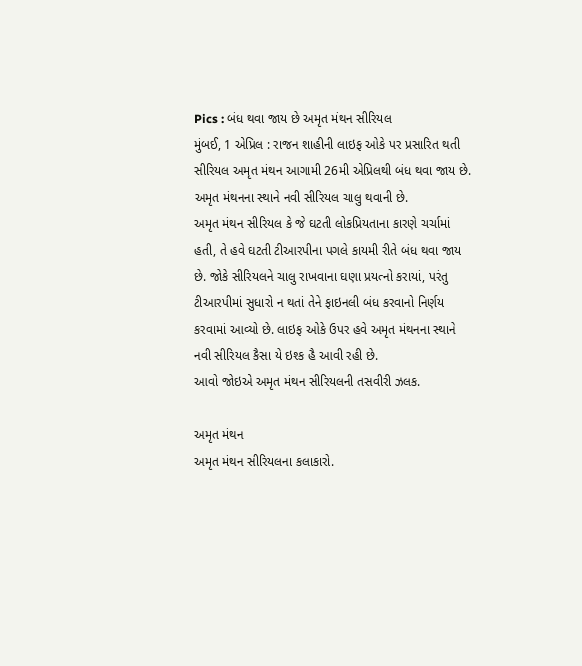Pics : બંધ થવા જાય છે અમૃત મંથન સીરિયલ
મુંબઈ, 1 એપ્રિલ : રાજન શાહીની લાઇફ ઓકે પર પ્રસારિત થતી સીરિયલ અમૃત મંથન આગામી 26મી એપ્રિલથી બંધ થવા જાય છે. અમૃત મંથનના સ્થાને નવી સીરિયલ ચાલુ થવાની છે.
અમૃત મંથન સીરિયલ કે જે ઘટતી લોકપ્રિયતાના કારણે ચર્ચામાં હતી, તે હવે ઘટતી ટીઆરપીના પગલે કાયમી રીતે બંધ થવા જાય છે. જોકે સીરિયલને ચાલુ રાખવાના ઘણા પ્રયત્નો કરાયાં, પરંતુ ટીઆરપીમાં સુધારો ન થતાં તેને ફાઇનલી બંધ કરવાનો નિર્ણય કરવામાં આવ્યો છે. લાઇફ ઓકે ઉપર હવે અમૃત મંથનના સ્થાને નવી સીરિયલ કૈસા યે ઇશ્ક હૈ આવી રહી છે.
આવો જોઇએ અમૃત મંથન સીરિયલની તસવીરી ઝલક.

અમૃત મંથન
અમૃત મંથન સીરિયલના કલાકારો.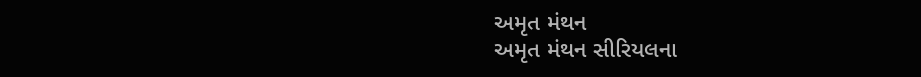અમૃત મંથન
અમૃત મંથન સીરિયલના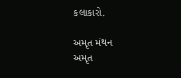કલાકારો.

અમૃત મંથન
અમૃત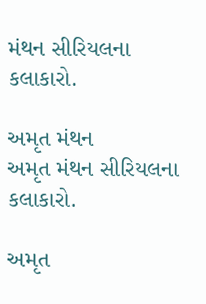મંથન સીરિયલના કલાકારો.

અમૃત મંથન
અમૃત મંથન સીરિયલના કલાકારો.

અમૃત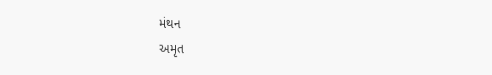મંથન
અમૃત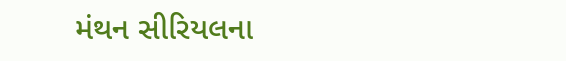મંથન સીરિયલના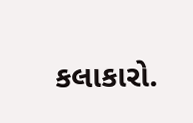કલાકારો.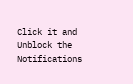Click it and Unblock the Notifications